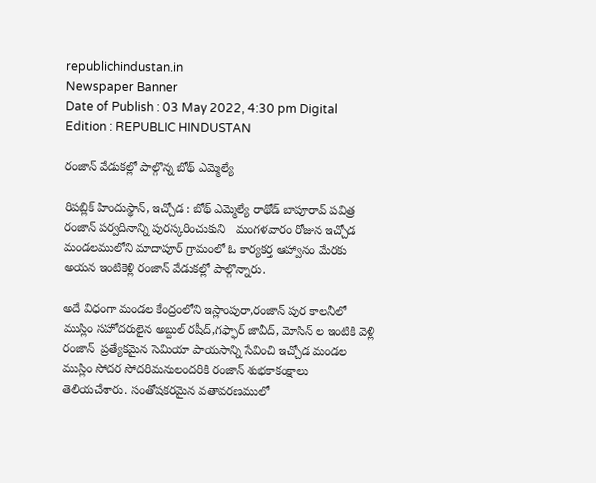republichindustan.in
Newspaper Banner
Date of Publish : 03 May 2022, 4:30 pm Digital Edition : REPUBLIC HINDUSTAN

రంజాన్ వేడుకల్లో పాల్గొన్న బోథ్ ఎమ్మెల్యే

రిపబ్లిక్ హిందుస్థాన్, ఇచ్చోడ : బోథ్ ఎమ్మెల్యే రాథోడ్ బాపూరావ్ పవిత్ర రంజాన్ పర్వదినాన్ని పురస్కరించుకుని   మంగళవారం రోజున ఇచ్చోడ మండలములోని మాదాపూర్ గ్రామంలో ఓ కార్యకర్త ఆహ్వానం మేరకు అయన ఇంటికెళ్లి రంజాన్ వేడుకల్లో పాల్గొన్నారు.

అదే విధంగా మండల కేంద్రంలోని ఇస్లాంపురా,రంజాన్ పుర కాలనీలో ముస్లిం సహోదరులైన అబ్దుల్ రషీద్,గఫ్ఫార్ జావీద్, మోసిన్ ల ఇంటికి వెళ్లి రంజాన్  ప్రత్యేకమైన సెమియా పాయసాన్ని సేవించి ఇచ్చోడ మండల ముస్లిం సోదర సోదరిమనులందరికి రంజాన్ శుభకాకంక్షాలు తెలియచేశారు. సంతోషకరమైన వతావరణములో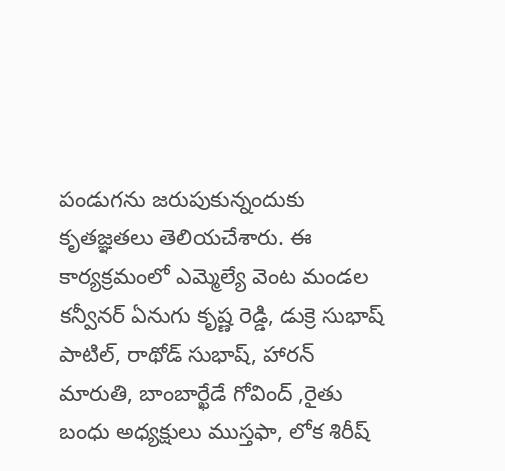పండుగను జరుపుకున్నందుకు కృతజ్ఞతలు తెలియచేశారు. ఈ కార్యక్రమంలో ఎమ్మెల్యే వెంట మండల కన్వీనర్ ఏనుగు కృష్ణ రెడ్డి, డుక్రె సుభాష్ పాటిల్, రాథోడ్ సుభాష్, హారన్ మారుతి, బాంబార్ఖేడే గోవింద్ ,రైతు బంధు అధ్యక్షులు ముస్తఫా, లోక శిరీష్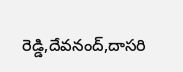రెడ్డి,దేవనంద్,దాసరి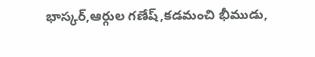భాస్కర్,ఆర్గుల గణేష్,కడమంచి భీముడు,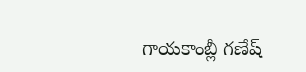గాయకాంబ్లీ గణేష్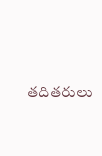తదితరులు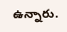ఉన్నారు.